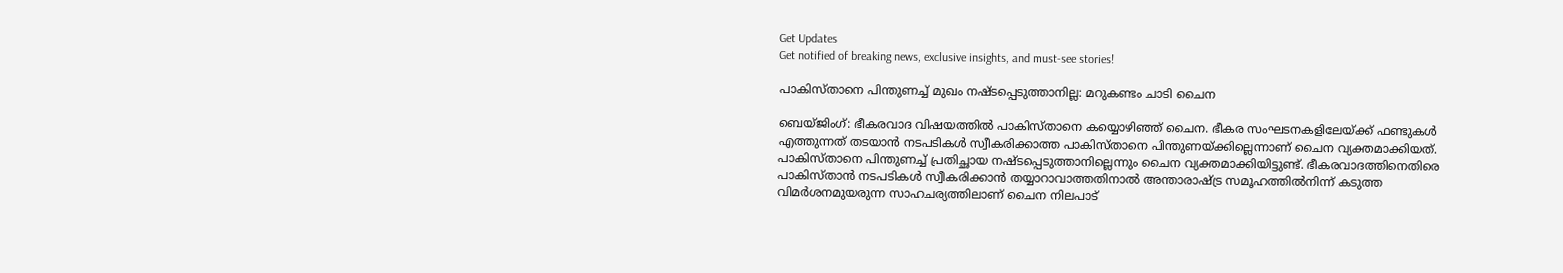Get Updates
Get notified of breaking news, exclusive insights, and must-see stories!

പാകിസ്താനെ പിന്തുണച്ച് മുഖം നഷ്ടപ്പെടുത്താനില്ല: മറുകണ്ടം ചാടി ചൈന

ബെയ്ജിംഗ്: ഭീകരവാദ വിഷയത്തില്‍ പാകിസ്താനെ കയ്യൊഴിഞ്ഞ് ചൈന. ഭീകര സംഘടനകളിലേയ്ക്ക് ഫണ്ടുകൾ എത്തുന്നത് തടയാന്‍ നടപടികൾ സ്വീകരിക്കാത്ത പാകിസ്താനെ പിന്തുണയ്ക്കില്ലെന്നാണ് ചൈന വ്യക്തമാക്കിയത്. പാകിസ്താനെ പിന്തുണച്ച് പ്രതിച്ഛായ നഷ്ടപ്പെടുത്താനില്ലെന്നും ചൈന വ്യക്തമാക്കിയിട്ടുണ്ട്. ഭീകരവാദത്തിനെതിരെ പാകിസ്താൻ നടപടികൾ സ്വീകരിക്കാൻ തയ്യാറാവാത്തതിനാല്‍ അന്താരാഷ്ട്ര സമൂഹത്തിൽനിന്ന് കടുത്ത വിമർശനമുയരുന്ന സാഹചര്യത്തിലാണ് ചൈന നിലപാട്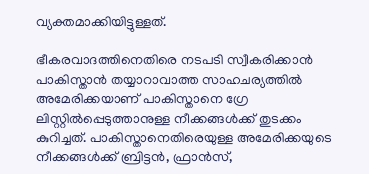വ്യക്തമാക്കിയിട്ടുള്ളത്.

ഭീകരവാദത്തിനെതിരെ നടപടി സ്വീകരിക്കാന്‍ പാകിസ്താൻ തയ്യാറാവാത്ത സാഹചര്യത്തിൽ അമേരിക്കയാണ് പാകിസ്താനെ ഗ്രേ ലിസ്റ്റില്‍പ്പെടുത്താനുള്ള നീക്കങ്ങൾക്ക് തുടക്കം കുറിച്ചത്. പാകിസ്താനെതിരെയുള്ള അമേരിക്കയുടെ നീക്കങ്ങൾക്ക് ബ്രിട്ടൻ‍, ഫ്രാൻസ്,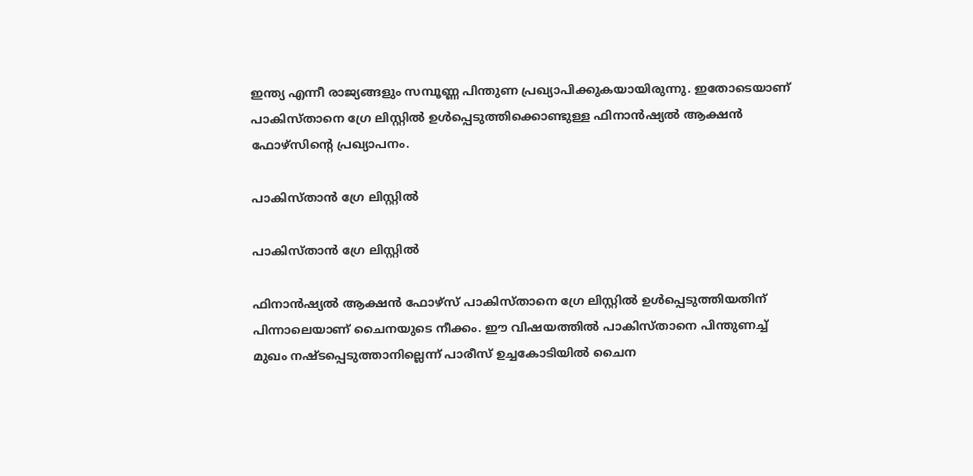ഇന്ത്യ എന്നീ രാജ്യങ്ങളും സമ്പൂണ്ണ പിന്തുണ പ്രഖ്യാപിക്കുകയായിരുന്നു. ഇതോടെയാണ് പാകിസ്താനെ ഗ്രേ ലിസ്റ്റില്‍‍ ഉൾപ്പെടുത്തിക്കൊണ്ടുള്ള ഫിനാൻഷ്യൽ ആക്ഷൻ ഫോഴ്സിന്റെ പ്രഖ്യാപനം.

പാകിസ്താൻ ഗ്രേ ലിസ്റ്റിൽ

പാകിസ്താൻ ഗ്രേ ലിസ്റ്റിൽ

ഫിനാൻഷ്യൽ ആക്ഷൻ ഫോഴ്സ് പാകിസ്താനെ ഗ്രേ ലിസ്റ്റിൽ‍ ഉൾപ്പെടുത്തിയതിന് പിന്നാലെയാണ് ചൈനയുടെ നീക്കം. ഈ വിഷയത്തിൽ പാകിസ്താനെ പിന്തുണച്ച് മുഖം നഷ്ടപ്പെടുത്താനില്ലെന്ന് പാരീസ് ഉച്ചകോടിയിൽ ചൈന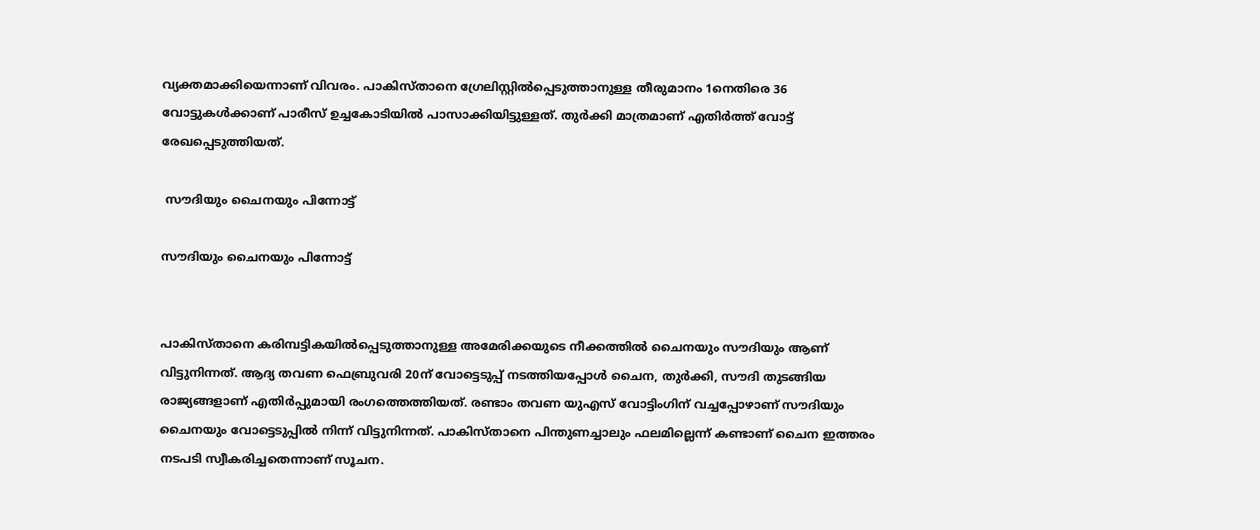വ്യക്തമാക്കിയെന്നാണ് വിവരം. പാകിസ്താനെ ഗ്രേലിസ്റ്റിൽപ്പെടുത്താനുള്ള തീരുമാനം 1നെതിരെ 36 വോട്ടുകൾക്കാണ് പാരീസ് ഉച്ചകോടിയിൽ പാസാക്കിയിട്ടുള്ളത്. തുർക്കി മാത്രമാണ് എതിർത്ത് വോട്ട് രേഖപ്പെടുത്തിയത്.

 സൗദിയും ചൈനയും പിന്നോട്ട്

സൗദിയും ചൈനയും പിന്നോട്ട്


പാകിസ്താനെ കരിമ്പട്ടികയിൽപ്പെടുത്താനുള്ള അമേരിക്കയുടെ നീക്കത്തിൽ ചൈനയും സൗദിയും ആണ് വിട്ടുനിന്നത്. ആദ്യ തവണ ഫെബ്രുവരി 20ന് വോട്ടെടുപ്പ് നടത്തിയപ്പോൾ ചൈന, തുർക്കി, സൗദി തുടങ്ങിയ രാജ്യങ്ങളാണ് എതിർപ്പുമായി രംഗത്തെത്തിയത്. രണ്ടാം തവണ യുഎസ് വോട്ടിംഗിന് വച്ചപ്പോഴാണ് സൗദിയും ചൈനയും വോട്ടെടുപ്പിൽ നിന്ന് വിട്ടുനിന്നത്. പാകിസ്താനെ പിന്തുണച്ചാലും ഫലമില്ലെന്ന് കണ്ടാണ് ചൈന ഇത്തരം നടപടി സ്വീകരിച്ചതെന്നാണ് സൂചന.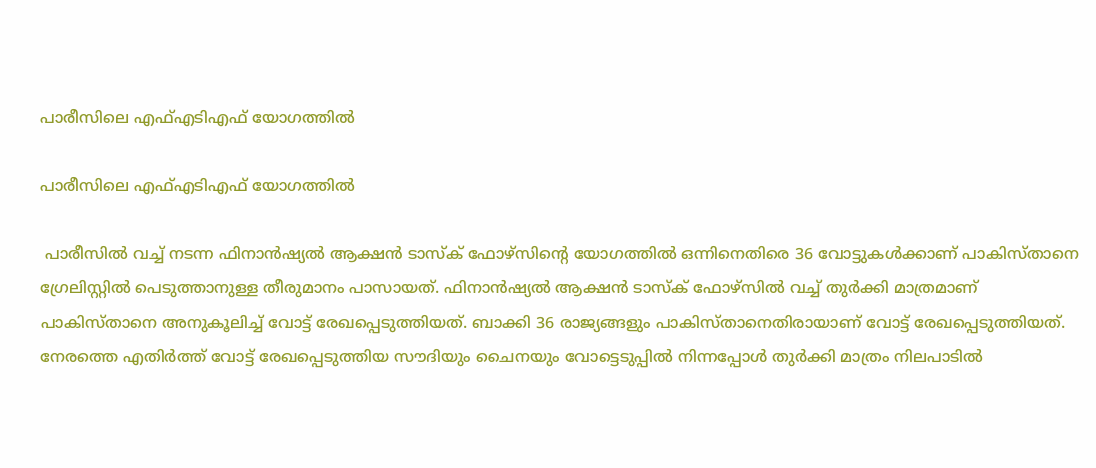പാരീസിലെ എഫ്എടിഎഫ് യോഗത്തിൽ

പാരീസിലെ എഫ്എടിഎഫ് യോഗത്തിൽ

 പാരീസിൽ‍ വച്ച് നടന്ന ഫിനാൻഷ്യൽ‍ ആക്ഷൻ ടാസ്ക് ഫോഴ്സിന്റെ യോഗത്തിൽ ഒന്നിനെതിരെ 36 വോട്ടുകൾക്കാണ് പാകിസ്താനെ ഗ്രേലിസ്റ്റിൽ പെടുത്താനുള്ള തീരുമാനം പാസായത്. ഫിനാൻഷ്യൽ‍ ആക്ഷൻ ടാസ്ക് ഫോഴ്സിൽ വച്ച് തുർക്കി മാത്രമാണ് പാകിസ്താനെ അനുകൂലിച്ച് വോട്ട് രേഖപ്പെടുത്തിയത്. ബാക്കി 36 രാജ്യങ്ങളും പാകിസ്താനെതിരായാണ് വോട്ട് രേഖപ്പെടുത്തിയത്. നേരത്തെ എതിർത്ത് വോട്ട് രേഖപ്പെടുത്തിയ സൗദിയും ചൈനയും വോട്ടെടുപ്പിൽ നിന്നപ്പോൾ തുർക്കി മാത്രം നിലപാടിൽ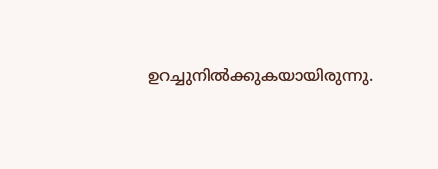ഉറച്ചുനിൽക്കുകയായിരുന്നു.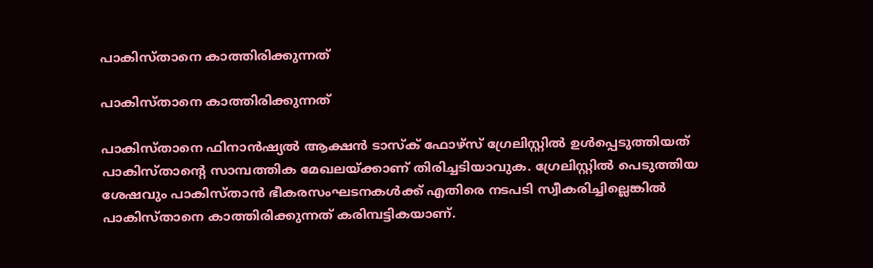പാകിസ്താനെ കാത്തിരിക്കുന്നത്

പാകിസ്താനെ കാത്തിരിക്കുന്നത്

പാകിസ്താനെ ഫിനാൻഷ്യൽ‍ ആക്ഷൻ ടാസ്ക് ഫോഴ്സ് ഗ്രേലിസ്റ്റിൽ‍ ഉൾപ്പെടുത്തിയത് പാകിസ്താന്റെ സാമ്പത്തിക മേഖലയ്ക്കാണ് തിരിച്ചടിയാവുക. ഗ്രേലിസ്റ്റിൽ പെടുത്തിയ ശേഷവും പാകിസ്താൻ ഭീകരസംഘടനകൾക്ക് എതിരെ നടപടി സ്വീകരിച്ചില്ലെങ്കിൽ പാകിസ്താനെ കാത്തിരിക്കുന്നത് കരിമ്പട്ടികയാണ്.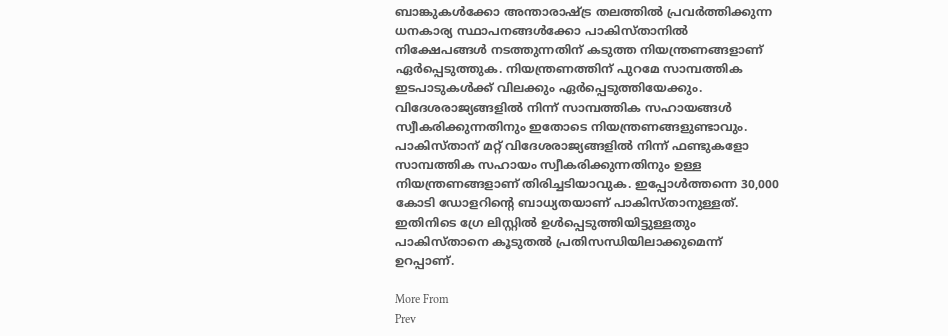ബാങ്കുകൾക്കോ അന്താരാഷ്ട്ര തലത്തില്‍ പ്രവര്‍ത്തിക്കുന്ന ധനകാര്യ സ്ഥാപനങ്ങള്‍ക്കോ പാകിസ്താനിൽ നിക്ഷേപങ്ങള്‍ നടത്തുന്നതിന് കടുത്ത നിയന്ത്രണങ്ങളാണ് ഏര്‍പ്പെടുത്തുക. നിയന്ത്രണത്തിന് പുറമേ സാമ്പത്തിക ഇടപാടുകൾക്ക് വിലക്കും ഏർ‍പ്പെടുത്തിയേക്കും. വിദേശരാജ്യങ്ങളിൽ നിന്ന് സാമ്പത്തിക സഹായങ്ങള്‍ സ്വീകരിക്കുന്നതിനും ഇതോടെ നിയന്ത്രണങ്ങളുണ്ടാവും. പാകിസ്താന് മറ്റ് വിദേശരാജ്യങ്ങളിൽ‍ നിന്ന് ഫണ്ടുകളോ സാമ്പത്തിക സഹായം സ്വീകരിക്കുന്നതിനും ഉള്ള നിയന്ത്രണങ്ങളാണ് തിരിച്ചടിയാവുക. ഇപ്പോള്‍‍ത്തന്നെ 30,000 കോടി ഡോളറിന്റെ ബാധ്യതയാണ് പാകിസ്താനുള്ളത്. ഇതിനിടെ ഗ്രേ ലിസ്റ്റിൽ ഉള്‍പ്പെടുത്തിയിട്ടുള്ളതും പാകിസ്താനെ കൂടുതൽ പ്രതിസന്ധിയിലാക്കുമെന്ന് ഉറപ്പാണ്.

More From
Prev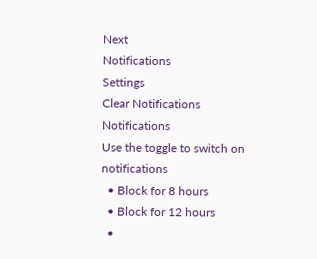Next
Notifications
Settings
Clear Notifications
Notifications
Use the toggle to switch on notifications
  • Block for 8 hours
  • Block for 12 hours
  •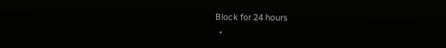Block for 24 hours
  •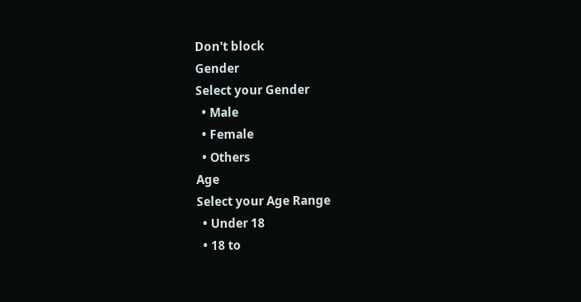Don't block
Gender
Select your Gender
  • Male
  • Female
  • Others
Age
Select your Age Range
  • Under 18
  • 18 to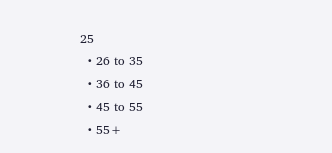25
  • 26 to 35
  • 36 to 45
  • 45 to 55
  • 55+